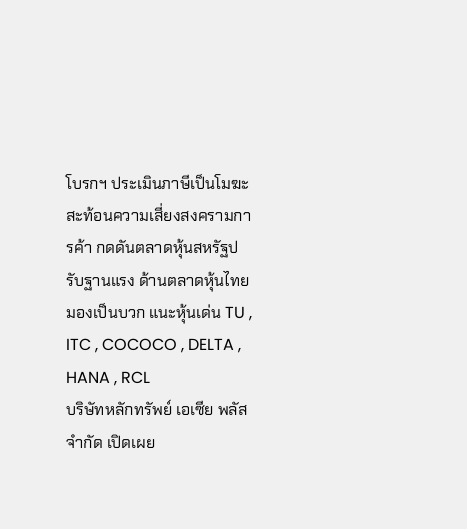โบรกฯ ประเมินภาษีเป็นโมฆะ สะท้อนความเสี่ยงสงครามการค้า กดดันตลาดหุ้นสหรัฐปรับฐานแรง ด้านตลาดหุ้นไทยมองเป็นบวก แนะหุ้นเด่น TU , ITC , COCOCO , DELTA , HANA , RCL
บริษัทหลักทรัพย์ เอเซีย พลัส จำกัด เปิดเผย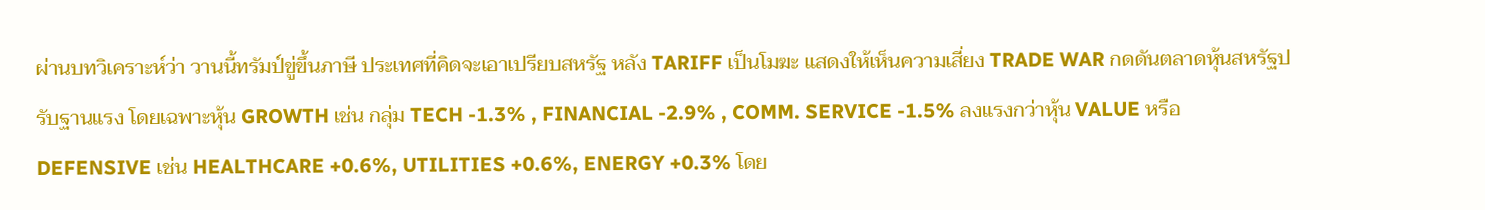ผ่านบทวิเคราะห์ว่า วานนี้ทรัมป์ขู่ขึ้นภาษี ประเทศที่คิดจะเอาเปรียบสหรัฐ หลัง TARIFF เป็นโมฆะ แสดงให้เห็นความเสี่ยง TRADE WAR กดดันตลาดหุ้นสหรัฐปรับฐานแรง โดยเฉพาะหุ้น GROWTH เช่น กลุ่ม TECH -1.3% , FINANCIAL -2.9% , COMM. SERVICE -1.5% ลงแรงกว่าหุ้น VALUE หรือ DEFENSIVE เช่น HEALTHCARE +0.6%, UTILITIES +0.6%, ENERGY +0.3% โดย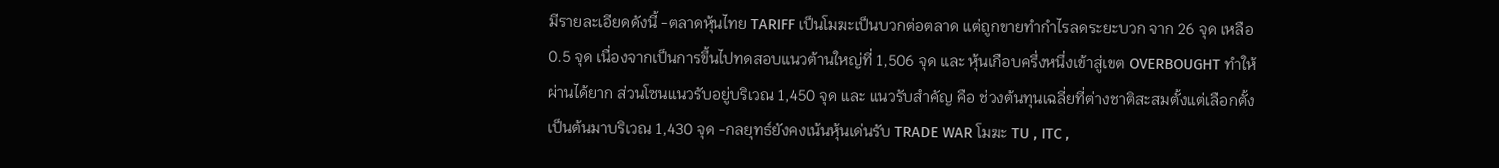มีรายละเอียดดังนี้ -ตลาดหุ้นไทย TARIFF เป็นโมฆะเป็นบวกต่อตลาด แต่ถูกขายทำกำไรลดระยะบวก จาก 26 จุด เหลือ 0.5 จุด เนื่องจากเป็นการขึ้นไปทดสอบแนวต้านใหญ่ที่ 1,506 จุด และ หุ้นเกือบครึ่งหนึ่งเข้าสู่เขต OVERBOUGHT ทำให้ผ่านได้ยาก ส่วนโซนแนวรับอยู่บริเวณ 1,450 จุด และ แนวรับสำคัญ คือ ช่วงต้นทุนเฉลี่ยที่ต่างชาติสะสมตั้งแต่เลือกตั้งเป็นต้นมาบริเวณ 1,430 จุด -กลยุทธ์ยังคงเน้นหุ้นเด่นรับ TRADE WAR โมฆะ TU , ITC ,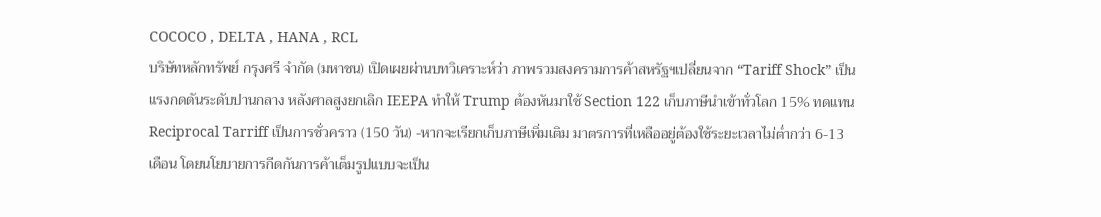COCOCO , DELTA , HANA , RCL
บริษัทหลักทรัพย์ กรุงศรี จำกัด (มหาชน) เปิดเผยผ่านบทวิเคราะห์ว่า ภาพรวมสงครามการค้าสหรัฐฯเปลี่ยนจาก “Tariff Shock” เป็นแรงกดดันระดับปานกลาง หลังศาลสูงยกเลิก IEEPA ทำให้ Trump ต้องหันมาใช้ Section 122 เก็บภาษีนำเข้าทั่วโลก 15% ทดแทน Reciprocal Tarriff เป็นการชั่วคราว (150 วัน) -หากจะเรียกเก็บภาษีเพิ่มเติม มาตรการที่เหลืออยู่ต้องใช้ระยะเวลาไม่ต่ำกว่า 6-13 เดือน โดยนโยบายการกีดกันการค้าเต็มรูปแบบจะเป็น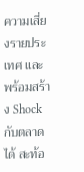ความเสี่ยงรายประเทศ และ พร้อมสร้าง Shock กับตลาดได้ สะท้อ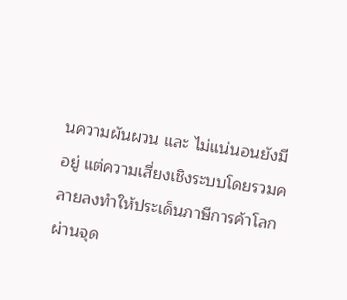นความผันผวน และ ไม่แน่นอนยังมีอยู่ แต่ความเสี่ยงเชิงระบบโดยรวมคลายลงทำให้ประเด็นภาษีการค้าโลกผ่านจุด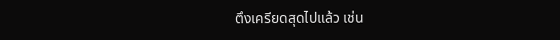ตึงเครียดสุดไปแล้ว เช่น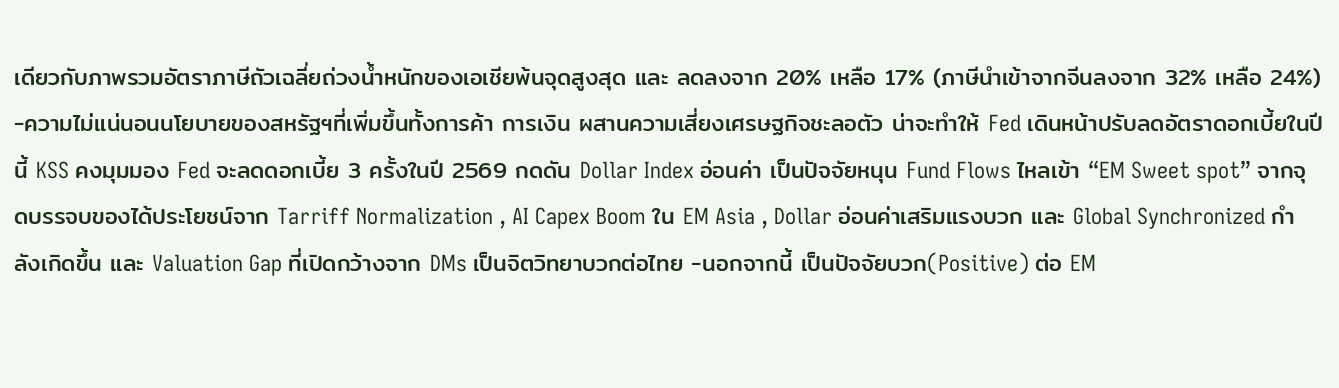เดียวกับภาพรวมอัตราภาษีถัวเฉลี่ยถ่วงน้ำหนักของเอเชียพ้นจุดสูงสุด และ ลดลงจาก 20% เหลือ 17% (ภาษีนำเข้าจากจีนลงจาก 32% เหลือ 24%) -ความไม่แน่นอนนโยบายของสหรัฐฯที่เพิ่มขึ้นทั้งการค้า การเงิน ผสานความเสี่ยงเศรษฐกิจชะลอตัว น่าจะทำให้ Fed เดินหน้าปรับลดอัตราดอกเบี้ยในปีนี้ KSS คงมุมมอง Fed จะลดดอกเบี้ย 3 ครั้งในปี 2569 กดดัน Dollar Index อ่อนค่า เป็นปัจจัยหนุน Fund Flows ไหลเข้า “EM Sweet spot” จากจุดบรรจบของได้ประโยชน์จาก Tarriff Normalization , AI Capex Boom ใน EM Asia , Dollar อ่อนค่าเสริมแรงบวก และ Global Synchronized กำลังเกิดขึ้น และ Valuation Gap ที่เปิดกว้างจาก DMs เป็นจิตวิทยาบวกต่อไทย -นอกจากนี้ เป็นปัจจัยบวก(Positive) ต่อ EM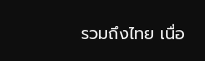รวมถึงไทย เนื่อ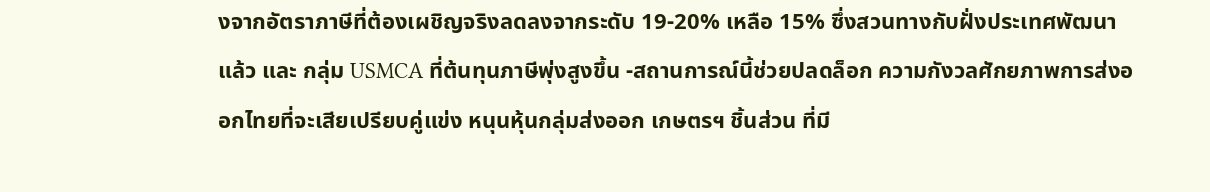งจากอัตราภาษีที่ต้องเผชิญจริงลดลงจากระดับ 19-20% เหลือ 15% ซึ่งสวนทางกับฝั่งประเทศพัฒนาแล้ว และ กลุ่ม USMCA ที่ต้นทุนภาษีพุ่งสูงขึ้น -สถานการณ์นี้ช่วยปลดล็อก ความกังวลศักยภาพการส่งออกไทยที่จะเสียเปรียบคู่แข่ง หนุนหุ้นกลุ่มส่งออก เกษตรฯ ชิ้นส่วน ที่มี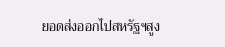ยอดส่งออกไปสหรัฐฯสูง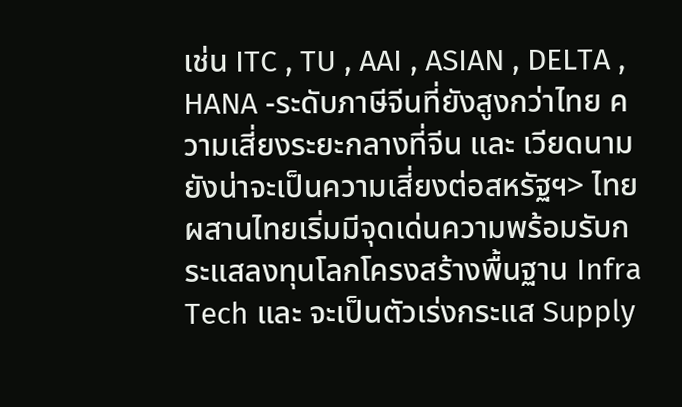เช่น ITC , TU , AAI , ASIAN , DELTA , HANA -ระดับภาษีจีนที่ยังสูงกว่าไทย ความเสี่ยงระยะกลางที่จีน และ เวียดนามยังน่าจะเป็นความเสี่ยงต่อสหรัฐฯ> ไทย ผสานไทยเริ่มมีจุดเด่นความพร้อมรับกระแสลงทุนโลกโครงสร้างพื้นฐาน Infra Tech และ จะเป็นตัวเร่งกระแส Supply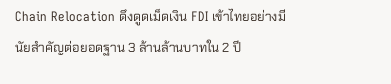Chain Relocation ดึงดูดเม็ดเงิน FDI เข้าไทยอย่างมีนัยสำคัญต่อยอดฐาน 3 ล้านล้านบาทใน 2 ปี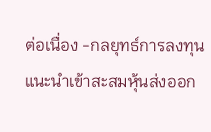ต่อเนื่อง -กลยุทธ์การลงทุน แนะนำเข้าสะสมหุ้นส่งออก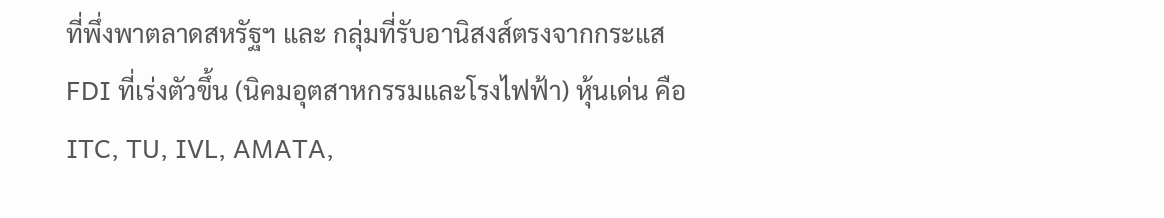ที่พึ่งพาตลาดสหรัฐฯ และ กลุ่มที่รับอานิสงส์ตรงจากกระแส FDI ที่เร่งตัวขึ้น (นิคมอุตสาหกรรมและโรงไฟฟ้า) หุ้นเด่น คือ ITC, TU, IVL, AMATA,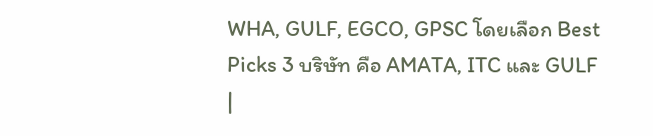WHA, GULF, EGCO, GPSC โดยเลือก Best Picks 3 บริษัท คือ AMATA, ITC และ GULF
|